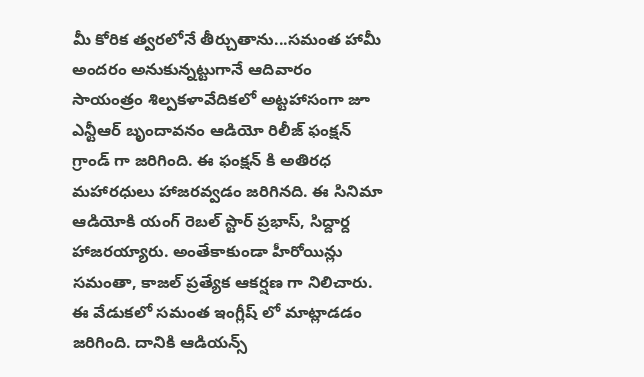మీ కోరిక త్వరలోనే తీర్చుతాను...సమంత హామీ
అందరం అనుకున్నట్టుగానే ఆదివారం సాయంత్రం శిల్పకళావేదికలో అట్టహాసంగా జూ ఎన్టీఆర్ బృందావనం ఆడియో రిలీజ్ ఫంక్షన్ గ్రాండ్ గా జరిగింది. ఈ ఫంక్షన్ కి అతిరధ మహారధులు హాజరవ్వడం జరిగినది. ఈ సినిమా ఆడియోకి యంగ్ రెబల్ స్టార్ ప్రభాస్, సిద్దార్ద హాజరయ్యారు. అంతేకాకుండా హీరోయిన్లు సమంతా, కాజల్ ప్రత్యేక ఆకర్షణ గా నిలిచారు. ఈ వేడుకలో సమంత ఇంగ్లీష్ లో మాట్లాడడం జరిగింది. దానికి ఆడియన్స్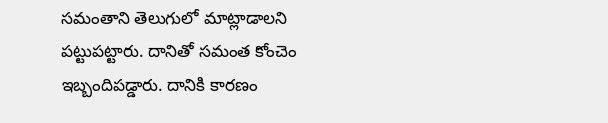సమంతాని తెలుగులో మాట్లాడాలని పట్టుపట్టారు. దానితో సమంత కోంచెం ఇబ్బందిపడ్డారు. దానికి కారణం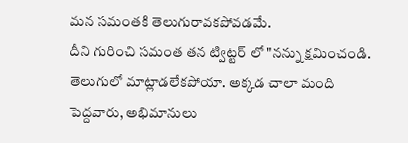మన సమంతకి తెలుగురావకపోవడమే.
దీని గురించి సమంత తన ట్విట్టర్ లో "నన్ను క్షమించండి. తెలుగులో మాట్లాడలేకపోయా. అక్కడ చాలా మంది పెద్దవారు, అభిమానులు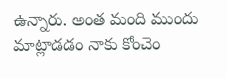ఉన్నారు. అంత మంది ముందు మాట్లాడడం నాకు కోంచెం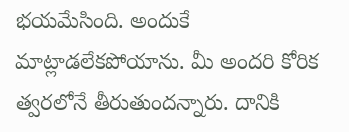భయమేసింది. అందుకే మాట్లాడలేకపోయాను. మీ అందరి కోరిక త్వరలోనే తీరుతుందన్నారు. దానికి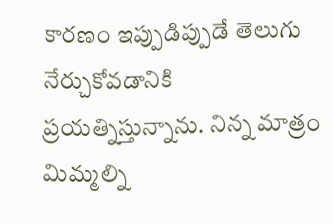కారణం ఇప్పుడిప్పుడే తెలుగు నేర్చుకోవడానికి ప్రయత్నిస్తున్నాను. నిన్న మాత్రం మిమ్మల్ని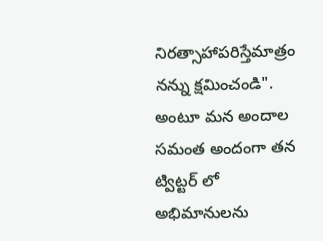నిరత్సాహాపరిస్తేమాత్రం నన్ను క్షమించండి". అంటూ మన అందాల సమంత అందంగా తన ట్విట్టర్ లో అభిమానులను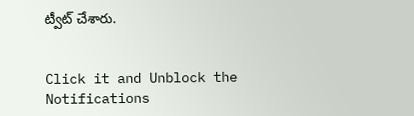ట్వీట్ చేశారు.


Click it and Unblock the Notifications